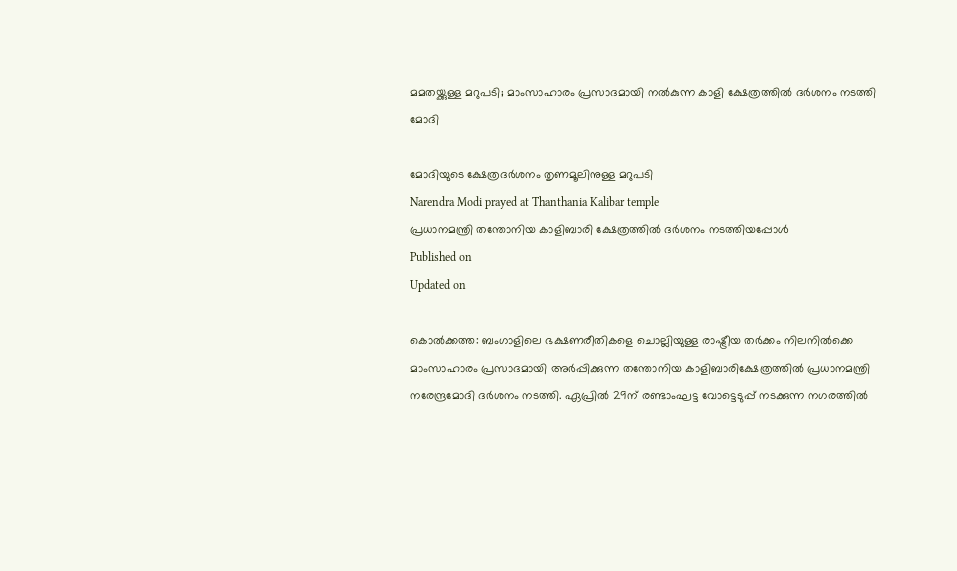മമതയ്ക്കുള്ള മറുപടി; മാംസാഹാരം പ്രസാദമായി നൽകുന്ന കാളി ക്ഷേത്രത്തിൽ ദർശനം നടത്തി മോദി

മോദിയുടെ ക്ഷേത്രദർശനം തൃണമൂലിനുള്ള മറുപടി
Narendra Modi prayed at Thanthania Kalibar temple
പ്രധാനമന്ത്രി തന്തോനിയ കാളിബാരി ക്ഷേത്രത്തിൽ ദർശനം നടത്തിയപ്പോൾ
Published on
Updated on

കൊൽക്കത്ത: ബംഗാളിലെ ഭക്ഷണരീതികളെ ചൊല്ലിയുള്ള രാഷ്ട്രീയ തർക്കം നിലനിൽക്കെ മാംസാഹാരം പ്രസാദമായി അർപ്പിക്കുന്ന തന്തോനിയ കാളിബാരിക്ഷേത്രത്തിൽ പ്രധാനമന്ത്രി നരേന്ദ്രമോദി ദർശനം നടത്തി. ഏപ്രിൽ 29ന് രണ്ടാംഘട്ട വോട്ടെടുപ്പ് നടക്കുന്ന നഗരത്തിൽ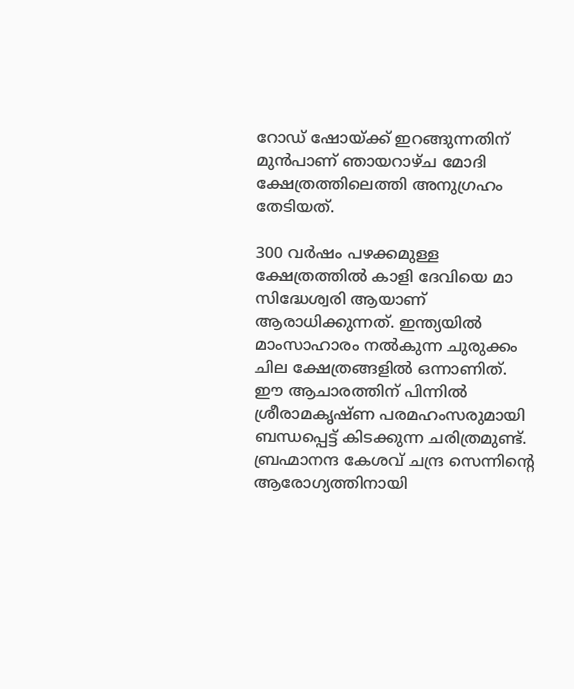റോഡ് ഷോയ്ക്ക് ഇറങ്ങുന്നതിന് മുൻപാണ് ഞായറാഴ്ച മോദി ക്ഷേത്രത്തിലെത്തി അനുഗ്രഹം തേടിയത്.

300 വർഷം പഴക്കമുള്ള ക്ഷേത്രത്തിൽ കാളി ദേവിയെ മാ സിദ്ധേശ്വരി ആയാണ് ആരാധിക്കുന്നത്. ഇന്ത്യയിൽ മാംസാഹാരം നൽകുന്ന ചുരുക്കം ചില ക്ഷേത്രങ്ങളിൽ ഒന്നാണിത്. ഈ ആചാരത്തിന് പിന്നിൽ ശ്രീരാമകൃഷ്ണ പരമഹംസരുമായി ബന്ധപ്പെട്ട് കിടക്കുന്ന ചരിത്രമുണ്ട്. ബ്രഹ്മാനന്ദ കേശവ് ചന്ദ്ര സെന്നിൻ്റെ ആരോഗ്യത്തിനായി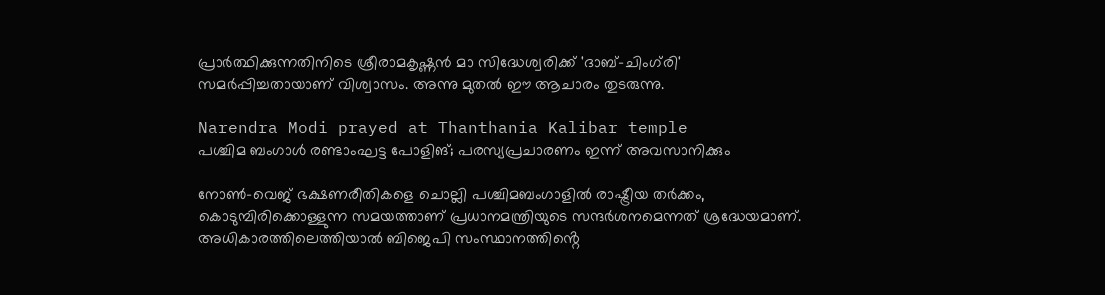പ്രാർത്ഥിക്കുന്നതിനിടെ ശ്രീരാമകൃഷ്ണൻ മാ സിദ്ധേശ്വരിക്ക് 'ദാബ്-ചിംഗ്‌രി' സമർപ്പിച്ചതായാണ് വിശ്വാസം. അന്നു മുതൽ ഈ ആചാരം തുടരുന്നു.

Narendra Modi prayed at Thanthania Kalibar temple
പശ്ചിമ ബംഗാൾ രണ്ടാംഘട്ട പോളിങ്; പരസ്യപ്രചാരണം ഇന്ന് അവസാനിക്കും

നോൺ-വെജ് ഭക്ഷണരീതികളെ ചൊല്ലി പശ്ചിമബംഗാളിൽ രാഷ്ട്രീയ തർക്കം, കൊടുമ്പിരിക്കൊള്ളുന്ന സമയത്താണ് പ്രധാനമന്ത്രിയുടെ സന്ദർശനമെന്നത് ശ്രദ്ധേയമാണ്. അധികാരത്തിലെത്തിയാൽ ബിജെപി സംസ്ഥാനത്തിൻ്റെ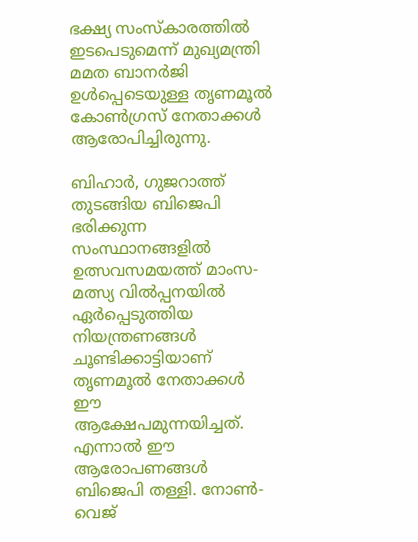ഭക്ഷ്യ സംസ്കാരത്തിൽ ഇടപെടുമെന്ന് മുഖ്യമന്ത്രി മമത ബാനർജി ഉൾപ്പെടെയുള്ള തൃണമൂൽ കോൺഗ്രസ് നേതാക്കൾ ആരോപിച്ചിരുന്നു.

ബിഹാർ, ഗുജറാത്ത് തുടങ്ങിയ ബിജെപി ഭരിക്കുന്ന സംസ്ഥാനങ്ങളിൽ ഉത്സവസമയത്ത് മാംസ-മത്സ്യ വിൽപ്പനയിൽ ഏർപ്പെടുത്തിയ നിയന്ത്രണങ്ങൾ ചൂണ്ടിക്കാട്ടിയാണ് തൃണമൂൽ നേതാക്കൾ ഈ ആക്ഷേപമുന്നയിച്ചത്. എന്നാൽ ഈ ആരോപണങ്ങൾ ബിജെപി തള്ളി. നോൺ-വെജ്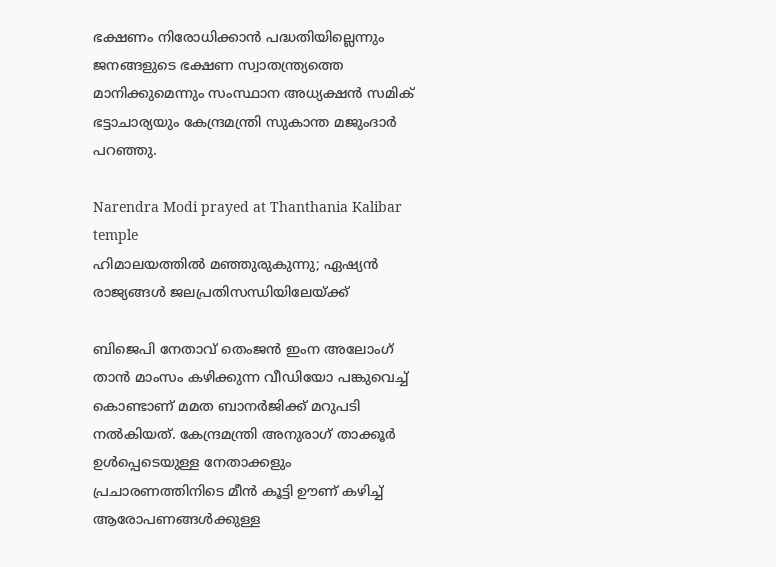ഭക്ഷണം നിരോധിക്കാൻ പദ്ധതിയില്ലെന്നും ജനങ്ങളുടെ ഭക്ഷണ സ്വാതന്ത്ര്യത്തെ മാനിക്കുമെന്നും സംസ്ഥാന അധ്യക്ഷൻ സമിക് ഭട്ടാചാര്യയും കേന്ദ്രമന്ത്രി സുകാന്ത മജുംദാർ പറഞ്ഞു.

Narendra Modi prayed at Thanthania Kalibar temple
ഹിമാലയത്തിൽ മഞ്ഞുരുകുന്നു; ഏഷ്യൻ രാജ്യങ്ങൾ ജലപ്രതിസന്ധിയിലേയ്ക്ക്

ബിജെപി നേതാവ് തെംജൻ ഇംന അലോംഗ് താൻ മാംസം കഴിക്കുന്ന വീഡിയോ പങ്കുവെച്ച് കൊണ്ടാണ് മമത ബാനർജിക്ക് മറുപടി നൽകിയത്. കേന്ദ്രമന്ത്രി അനുരാഗ് താക്കൂർ ഉൾപ്പെടെയുള്ള നേതാക്കളും പ്രചാരണത്തിനിടെ മീൻ കൂട്ടി ഊണ് കഴിച്ച് ആരോപണങ്ങൾക്കുള്ള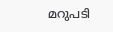മറുപടി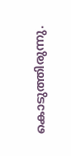കൊടുത്തിരുന്നു.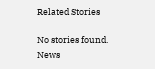Related Stories

No stories found.
News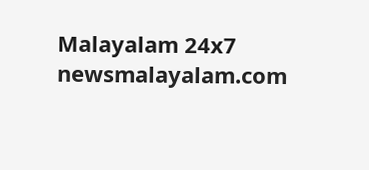Malayalam 24x7
newsmalayalam.com